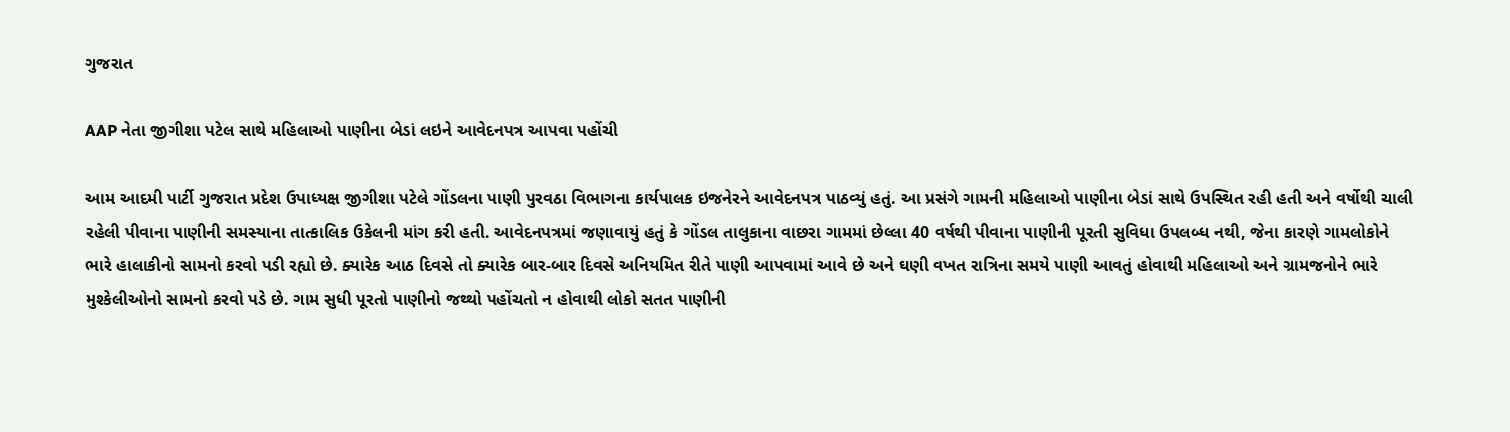ગુજરાત

AAP નેતા જીગીશા પટેલ સાથે મહિલાઓ પાણીના બેડાં લઇને આવેદનપત્ર આપવા પહોંચી

આમ આદમી પાર્ટી ગુજરાત પ્રદેશ ઉપાધ્યક્ષ જીગીશા પટેલે ગોંડલના પાણી પુરવઠા વિભાગના કાર્યપાલક ઇજનેરને આવેદનપત્ર પાઠવ્યું હતું. આ પ્રસંગે ગામની મહિલાઓ પાણીના બેડાં સાથે ઉપસ્થિત રહી હતી અને વર્ષોથી ચાલી રહેલી પીવાના પાણીની સમસ્યાના તાત્કાલિક ઉકેલની માંગ કરી હતી. આવેદનપત્રમાં જણાવાયું હતું કે ગોંડલ તાલુકાના વાછરા ગામમાં છેલ્લા 40 વર્ષથી પીવાના પાણીની પૂરતી સુવિધા ઉપલબ્ધ નથી, જેના કારણે ગામલોકોને ભારે હાલાકીનો સામનો કરવો પડી રહ્યો છે. ક્યારેક આઠ દિવસે તો ક્યારેક બાર-બાર દિવસે અનિયમિત રીતે પાણી આપવામાં આવે છે અને ઘણી વખત રાત્રિના સમયે પાણી આવતું હોવાથી મહિલાઓ અને ગ્રામજનોને ભારે મુશ્કેલીઓનો સામનો કરવો પડે છે. ગામ સુધી પૂરતો પાણીનો જથ્થો પહોંચતો ન હોવાથી લોકો સતત પાણીની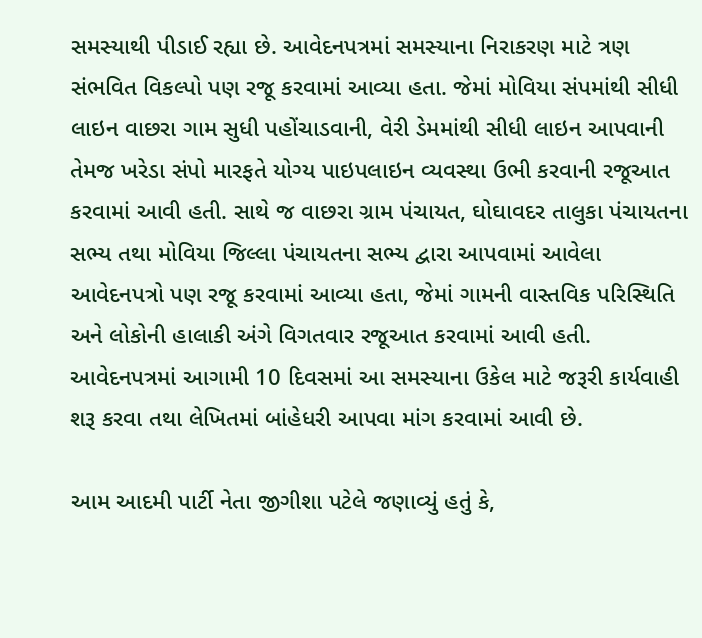સમસ્યાથી પીડાઈ રહ્યા છે. આવેદનપત્રમાં સમસ્યાના નિરાકરણ માટે ત્રણ સંભવિત વિકલ્પો પણ રજૂ કરવામાં આવ્યા હતા. જેમાં મોવિયા સંપમાંથી સીધી લાઇન વાછરા ગામ સુધી પહોંચાડવાની, વેરી ડેમમાંથી સીધી લાઇન આપવાની તેમજ ખરેડા સંપો મારફતે યોગ્ય પાઇપલાઇન વ્યવસ્થા ઉભી કરવાની રજૂઆત કરવામાં આવી હતી. સાથે જ વાછરા ગ્રામ પંચાયત, ઘોઘાવદર તાલુકા પંચાયતના સભ્ય તથા મોવિયા જિલ્લા પંચાયતના સભ્ય દ્વારા આપવામાં આવેલા આવેદનપત્રો પણ રજૂ કરવામાં આવ્યા હતા, જેમાં ગામની વાસ્તવિક પરિસ્થિતિ અને લોકોની હાલાકી અંગે વિગતવાર રજૂઆત કરવામાં આવી હતી. આવેદનપત્રમાં આગામી 10 દિવસમાં આ સમસ્યાના ઉકેલ માટે જરૂરી કાર્યવાહી શરૂ કરવા તથા લેખિતમાં બાંહેધરી આપવા માંગ કરવામાં આવી છે.

આમ આદમી પાર્ટી નેતા જીગીશા પટેલે જણાવ્યું હતું કે,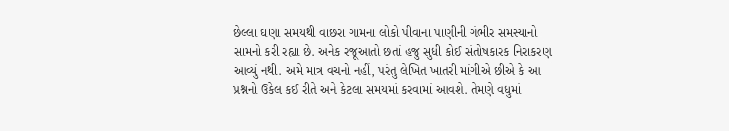છેલ્લા ઘણા સમયથી વાછરા ગામના લોકો પીવાના પાણીની ગંભીર સમસ્યાનો સામનો કરી રહ્યા છે. અનેક રજૂઆતો છતાં હજુ સુધી કોઈ સંતોષકારક નિરાકરણ આવ્યું નથી. અમે માત્ર વચનો નહીં, પરંતુ લેખિત ખાતરી માંગીએ છીએ કે આ પ્રશ્નનો ઉકેલ કઈ રીતે અને કેટલા સમયમાં કરવામાં આવશે. તેમણે વધુમાં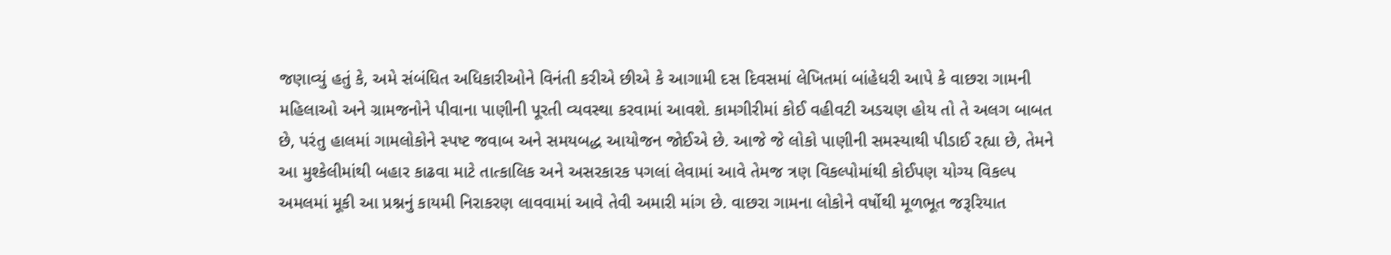જણાવ્યું હતું કે, અમે સંબંધિત અધિકારીઓને વિનંતી કરીએ છીએ કે આગામી દસ દિવસમાં લેખિતમાં બાંહેધરી આપે કે વાછરા ગામની મહિલાઓ અને ગ્રામજનોને પીવાના પાણીની પૂરતી વ્યવસ્થા કરવામાં આવશે. કામગીરીમાં કોઈ વહીવટી અડચણ હોય તો તે અલગ બાબત છે, પરંતુ હાલમાં ગામલોકોને સ્પષ્ટ જવાબ અને સમયબદ્ધ આયોજન જોઈએ છે. આજે જે લોકો પાણીની સમસ્યાથી પીડાઈ રહ્યા છે, તેમને આ મુશ્કેલીમાંથી બહાર કાઢવા માટે તાત્કાલિક અને અસરકારક પગલાં લેવામાં આવે તેમજ ત્રણ વિકલ્પોમાંથી કોઈપણ યોગ્ય વિકલ્પ અમલમાં મૂકી આ પ્રશ્નનું કાયમી નિરાકરણ લાવવામાં આવે તેવી અમારી માંગ છે. વાછરા ગામના લોકોને વર્ષોથી મૂળભૂત જરૂરિયાત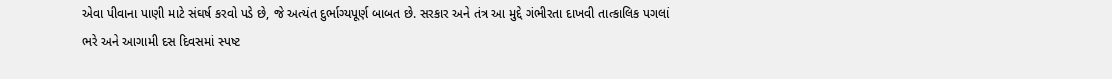એવા પીવાના પાણી માટે સંઘર્ષ કરવો પડે છે, જે અત્યંત દુર્ભાગ્યપૂર્ણ બાબત છે. સરકાર અને તંત્ર આ મુદ્દે ગંભીરતા દાખવી તાત્કાલિક પગલાં ભરે અને આગામી દસ દિવસમાં સ્પષ્ટ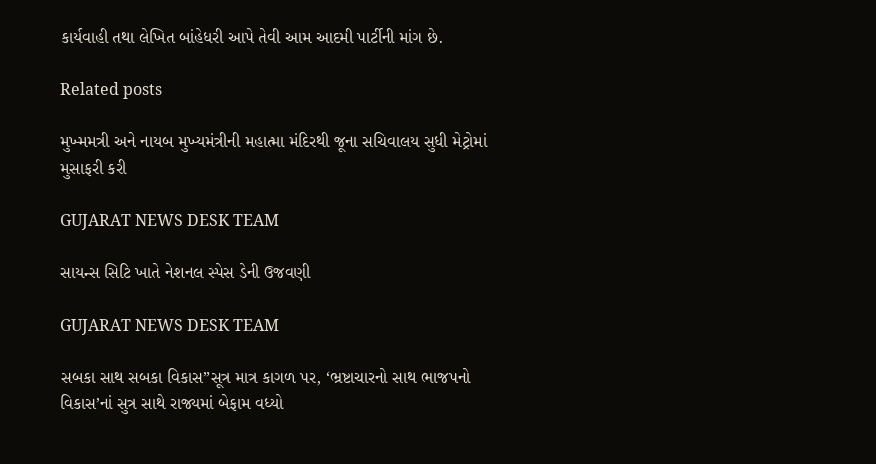કાર્યવાહી તથા લેખિત બાંહેધરી આપે તેવી આમ આદમી પાર્ટીની માંગ છે.

Related posts

મુખ્મમત્રી અને નાયબ મુખ્યમંત્રીની મહાત્મા મંદિરથી જૂના સચિવાલય સુધી મેટ્રોમાં મુસાફરી કરી

GUJARAT NEWS DESK TEAM

સાયન્સ સિટિ ખાતે નેશનલ સ્પેસ ડેની ઉજવણી

GUJARAT NEWS DESK TEAM

સબકા સાથ સબકા વિકાસ”સૂત્ર માત્ર કાગળ પર, ‘ભ્રષ્ટાચારનો સાથ ભાજપનો વિકાસ’નાં સુત્ર સાથે રાજ્યમાં બેફામ વધ્યો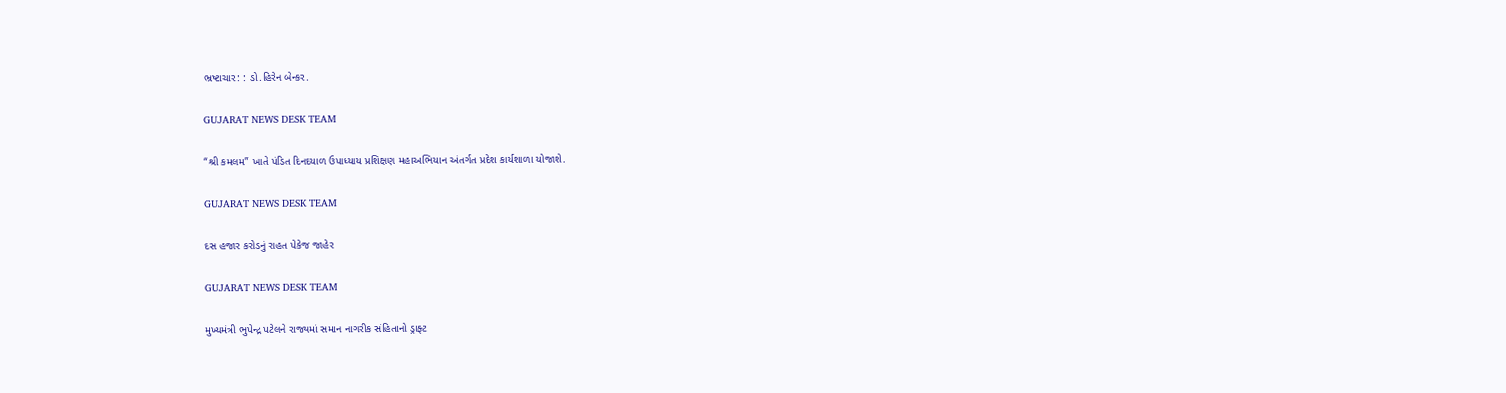ભ્રષ્ટાચાર: : ડો.હિરેન બેન્કર.

GUJARAT NEWS DESK TEAM

“શ્રી કમલમ” ખાતે પંડિત દિનદયાળ ઉપાધ્યાય પ્રશિક્ષણ મહાઅભિયાન અંતર્ગત પ્રદેશ કાર્યશાળા યોજાશે.

GUJARAT NEWS DESK TEAM

દસ હજાર કરોડનું રાહત પેકેજ જાહેર

GUJARAT NEWS DESK TEAM

મુખ્યમંત્રી ભુપેન્દ્ર પટેલને રાજ્યમાં સમાન નાગરીક સંહિતાનો ડ્રાફ્ટ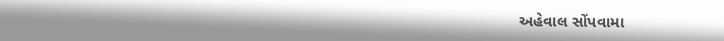અહેવાલ સોંપવામા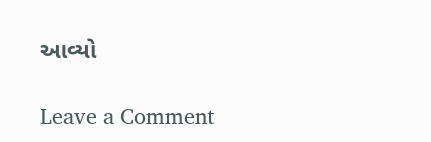આવ્યો

Leave a Comment